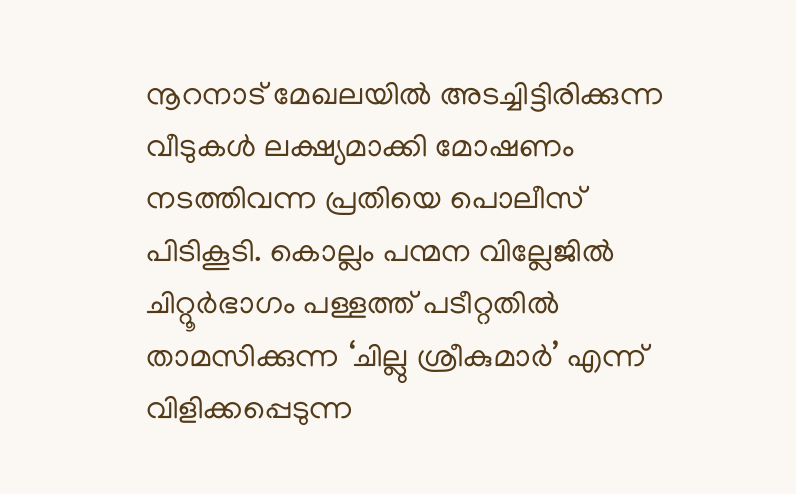നൂറനാട് മേഖലയിൽ അടച്ചിട്ടിരിക്കുന്ന വീടുകൾ ലക്ഷ്യമാക്കി മോഷണം നടത്തിവന്ന പ്രതിയെ പൊലീസ് പിടികൂടി. കൊല്ലം പന്മന വില്ലേജിൽ ചിറ്റൂർഭാഗം പള്ളത്ത് പടീറ്റതിൽ താമസിക്കുന്ന ‘ചില്ലു ശ്രീകുമാർ’ എന്ന് വിളിക്കപ്പെടുന്ന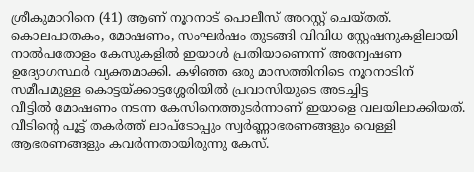ശ്രീകുമാറിനെ (41) ആണ് നൂറനാട് പൊലീസ് അറസ്റ്റ് ചെയ്തത്.
കൊലപാതകം, മോഷണം, സംഘർഷം തുടങ്ങി വിവിധ സ്റ്റേഷനുകളിലായി നാൽപതോളം കേസുകളിൽ ഇയാൾ പ്രതിയാണെന്ന് അന്വേഷണ ഉദ്യോഗസ്ഥർ വ്യക്തമാക്കി. കഴിഞ്ഞ ഒരു മാസത്തിനിടെ നൂറനാടിന് സമീപമുള്ള കൊട്ടയ്ക്കാട്ടശ്ശേരിയിൽ പ്രവാസിയുടെ അടച്ചിട്ട
വീട്ടിൽ മോഷണം നടന്ന കേസിനെത്തുടർന്നാണ് ഇയാളെ വലയിലാക്കിയത്. വീടിന്റെ പൂട്ട് തകർത്ത് ലാപ്ടോപ്പും സ്വർണ്ണാഭരണങ്ങളും വെള്ളി ആഭരണങ്ങളും കവർന്നതായിരുന്നു കേസ്.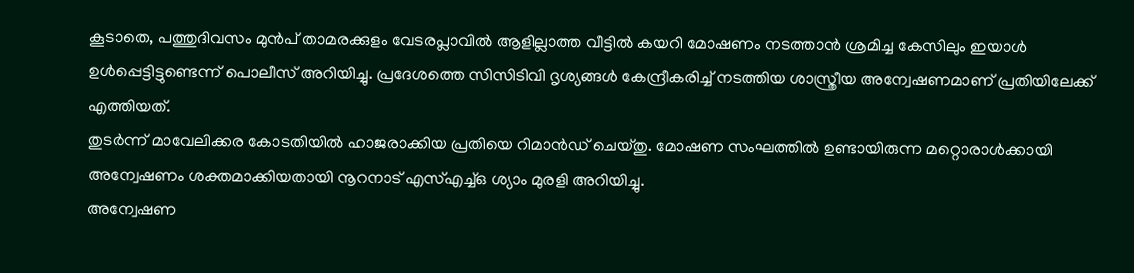കൂടാതെ, പത്തുദിവസം മുൻപ് താമരക്കുളം വേടരപ്ലാവിൽ ആളില്ലാത്ത വീട്ടിൽ കയറി മോഷണം നടത്താൻ ശ്രമിച്ച കേസിലും ഇയാൾ ഉൾപ്പെട്ടിട്ടുണ്ടെന്ന് പൊലീസ് അറിയിച്ചു. പ്രദേശത്തെ സിസിടിവി ദൃശ്യങ്ങൾ കേന്ദ്രീകരിച്ച് നടത്തിയ ശാസ്ത്രീയ അന്വേഷണമാണ് പ്രതിയിലേക്ക് എത്തിയത്.
തുടർന്ന് മാവേലിക്കര കോടതിയിൽ ഹാജരാക്കിയ പ്രതിയെ റിമാൻഡ് ചെയ്തു. മോഷണ സംഘത്തിൽ ഉണ്ടായിരുന്ന മറ്റൊരാൾക്കായി അന്വേഷണം ശക്തമാക്കിയതായി നൂറനാട് എസ്എച്ച്ഒ ശ്യാം മുരളി അറിയിച്ചു.
അന്വേഷണ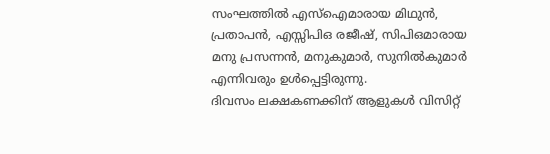സംഘത്തിൽ എസ്ഐമാരായ മിഥുൻ, പ്രതാപൻ, എസ്സിപിഒ രജീഷ്, സിപിഒമാരായ മനു പ്രസന്നൻ, മനുകുമാർ, സുനിൽകുമാർ എന്നിവരും ഉൾപ്പെട്ടിരുന്നു.
ദിവസം ലക്ഷകണക്കിന് ആളുകൾ വിസിറ്റ്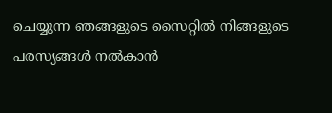ചെയ്യുന്ന ഞങ്ങളുടെ സൈറ്റിൽ നിങ്ങളുടെ പരസ്യങ്ങൾ നൽകാൻ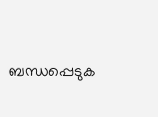ബന്ധപ്പെടുക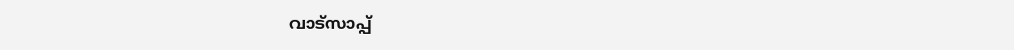വാട്സാപ്പ്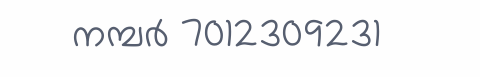നമ്പർ 7012309231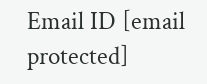Email ID [email protected]